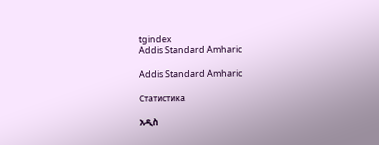tgindex
Addis Standard Amharic

Addis Standard Amharic

Статистика

አዲስ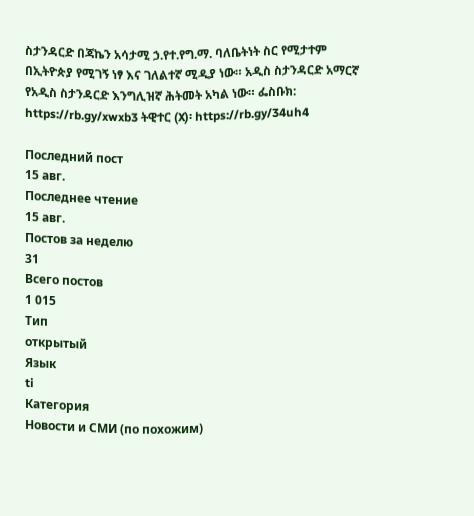ስታንዳርድ በጃኬን አሳታሚ ኃ.የተ.የግ.ማ. ባለቤትነት ስር የሚታተም በኢትዮጵያ የሚገኝ ነፃ እና ገለልተኛ ሚዲያ ነው። አዲስ ስታንዳርድ አማርኛ የአዲስ ስታንዳርድ እንግሊዝኛ ሕትመት አካል ነው። ፌስቡክ: https://rb.gy/xwxb3 ትዊተር (X)፡ https://rb.gy/34uh4

Последний пост
15 авг.
Последнее чтение
15 авг.
Постов за неделю
31
Всего постов
1 015
Тип
открытый
Язык
ti
Категория
Новости и СМИ (по похожим)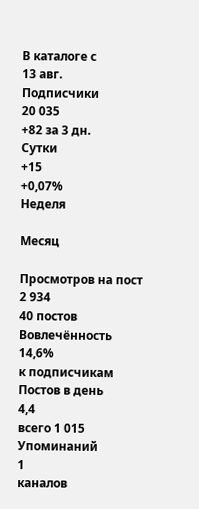В каталоге с
13 авг.
Подписчики
20 035
+82 за 3 дн.
Сутки
+15
+0,07%
Неделя

Месяц

Просмотров на пост
2 934
40 постов
Вовлечённость
14,6%
к подписчикам
Постов в день
4,4
всего 1 015
Упоминаний
1
каналов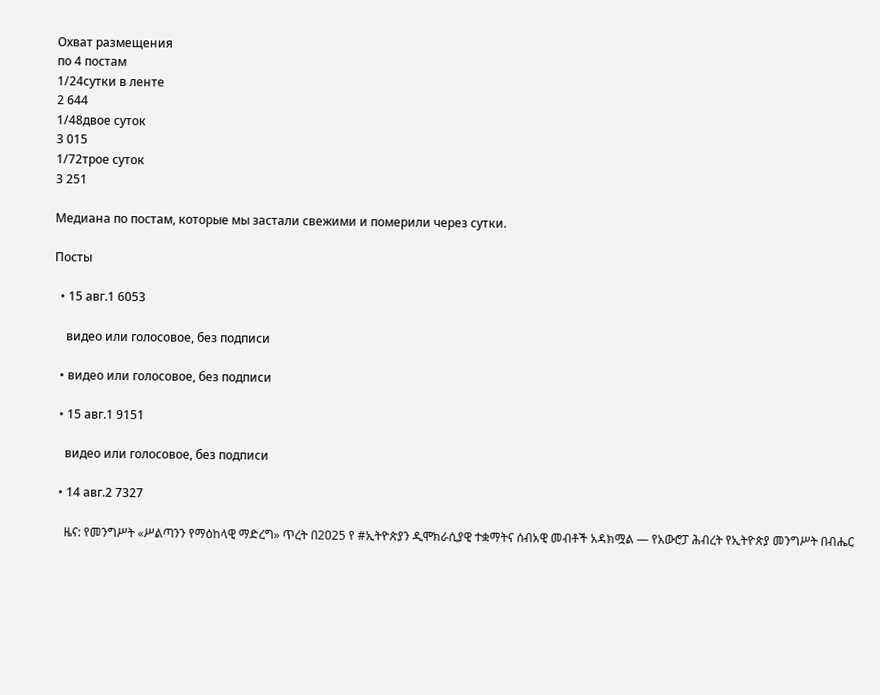Охват размещения
по 4 постам
1/24сутки в ленте
2 644
1/48двое суток
3 015
1/72трое суток
3 251

Медиана по постам, которые мы застали свежими и померили через сутки.

Посты

  • 15 авг.1 6053

    видео или голосовое, без подписи

  • видео или голосовое, без подписи

  • 15 авг.1 9151

    видео или голосовое, без подписи

  • 14 авг.2 7327

    ዜና: የመንግሥት «ሥልጣንን የማዕከላዊ ማድረግ» ጥረት በ2025 የ #ኢትዮጵያን ዲሞክራሲያዊ ተቋማትና ሰብአዊ መብቶች አዳክሟል — የአውሮፓ ሕብረት የኢትዮጵያ መንግሥት በብሔር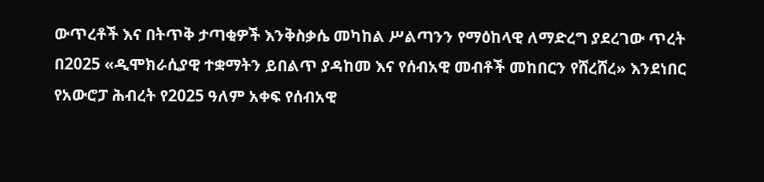ውጥረቶች እና በትጥቅ ታጣቂዎች እንቅስቃሴ መካከል ሥልጣንን የማዕከላዊ ለማድረግ ያደረገው ጥረት በ2025 «ዲሞክራሲያዊ ተቋማትን ይበልጥ ያዳከመ እና የሰብአዊ መብቶች መከበርን የሸረሸረ» እንደነበር የአውሮፓ ሕብረት የ2025 ዓለም አቀፍ የሰብአዊ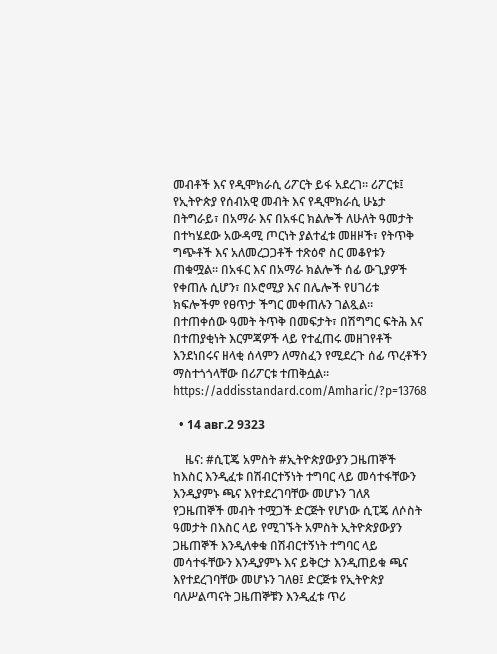መብቶች እና የዲሞክራሲ ሪፖርት ይፋ አደረገ። ሪፖርቱ፤ የኢትዮጵያ የሰብአዊ መብት እና የዲሞክራሲ ሁኔታ በትግራይ፣ በአማራ እና በአፋር ክልሎች ለሁለት ዓመታት በተካሄደው አውዳሚ ጦርነት ያልተፈቱ መዘዞች፣ የትጥቅ ግጭቶች እና አለመረጋጋቶች ተጽዕኖ ስር መቆየቱን ጠቁሟል። በአፋር እና በአማራ ክልሎች ሰፊ ውጊያዎች የቀጠሉ ሲሆን፣ በኦሮሚያ እና በሌሎች የሀገሪቱ ክፍሎችም የፀጥታ ችግር መቀጠሉን ገልጿል። በተጠቀሰው ዓመት ትጥቅ በመፍታት፣ በሽግግር ፍትሕ እና በተጠያቂነት እርምጃዎች ላይ የተፈጠሩ መዘገየቶች እንደነበሩና ዘላቂ ሰላምን ለማስፈን የሚደረጉ ሰፊ ጥረቶችን ማስተጎጎላቸው በሪፖርቱ ተጠቅሷል። https://addisstandard.com/Amharic/?p=13768

  • 14 авг.2 9323

    ዜና: #ሲፒጄ አምስት #ኢትዮጵያውያን ጋዜጠኞች ከእስር እንዲፈቱ በሽብርተኝነት ተግባር ላይ መሳተፋቸውን እንዲያምኑ ጫና እየተደረገባቸው መሆኑን ገለጸ   የጋዜጠኞች መብት ተሟጋች ድርጅት የሆነው ሲፒጄ ለሶስት ዓመታት በእስር ላይ የሚገኙት አምስት ኢትዮጵያውያን ጋዜጠኞች እንዲለቀቁ በሽብርተኝነት ተግባር ላይ መሳተፋቸውን እንዲያምኑ እና ይቅርታ እንዲጠይቁ ጫና እየተደረገባቸው መሆኑን ገለፀ፤ ድርጅቱ የኢትዮጵያ ባለሥልጣናት ጋዜጠኞቹን እንዲፈቱ ጥሪ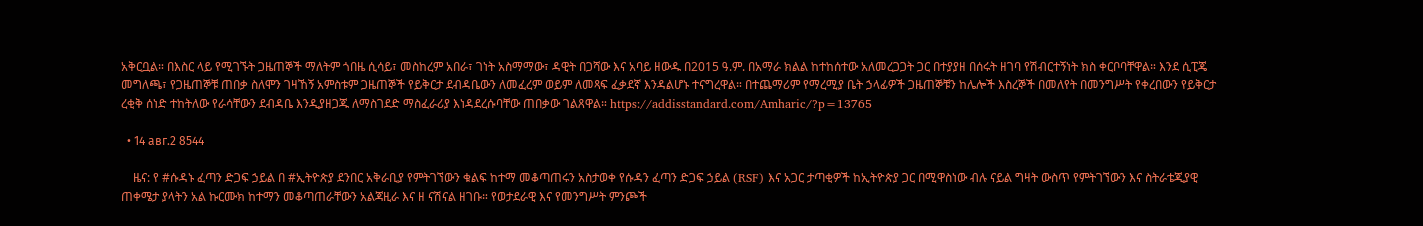አቅርቧል። በእስር ላይ የሚገኙት ጋዜጠኞች ማለትም ጎበዜ ሲሳይ፣ መስከረም አበራ፣ ገነት አስማማው፣ ዳዊት በጋሻው እና አባይ ዘውዱ በ2015 ዓ.ም. በአማራ ክልል ከተከሰተው አለመረጋጋት ጋር በተያያዘ በሰሩት ዘገባ የሽብርተኝነት ክስ ቀርቦባቸዋል። እንደ ሲፒጄ መግለጫ፣ የጋዜጠኞቹ ጠበቃ ስለሞን ገዛኸኝ አምስቱም ጋዜጠኞች የይቅርታ ደብዳቤውን ለመፈረም ወይም ለመጻፍ ፈቃደኛ እንዳልሆኑ ተናግረዋል። በተጨማሪም የማረሚያ ቤት ኃላፊዎች ጋዜጠኞቹን ከሌሎች እስረኞች በመለየት በመንግሥት የቀረበውን የይቅርታ ረቂቅ ሰነድ ተከትለው የራሳቸውን ደብዳቤ እንዲያዘጋጁ ለማስገደድ ማስፈራሪያ እነዳደረሱባቸው ጠበቃው ገልጸዋል። https://addisstandard.com/Amharic/?p=13765

  • 14 авг.2 8544

    ዜና: የ #ሱዳኑ ፈጣን ድጋፍ ኃይል በ #ኢትዮጵያ ደንበር አቅራቢያ የምትገኘውን ቁልፍ ከተማ መቆጣጠሩን አስታወቀ የሱዳን ፈጣን ድጋፍ ኃይል (RSF) እና አጋር ታጣቂዎች ከኢትዮጵያ ጋር በሚዋስነው ብሉ ናይል ግዛት ውስጥ የምትገኘውን እና ስትራቴጂያዊ ጠቀሜታ ያላትን አል ኩርሙክ ከተማን መቆጣጠራቸውን አልጃዚራ እና ዘ ናሽናል ዘገቡ። የወታደራዊ እና የመንግሥት ምንጮች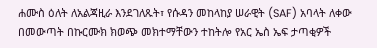ሐሙስ ዕለት ለአልጃዚራ እንደገለጹት፣ የሱዳን መከላከያ ሠራዊት (SAF) አባላት ለቀው በመውጣት በኩርሙክ ክወጭ መክተማቸውን ተከትሎ የአር ኤስ ኤፍ ታጣቂዎች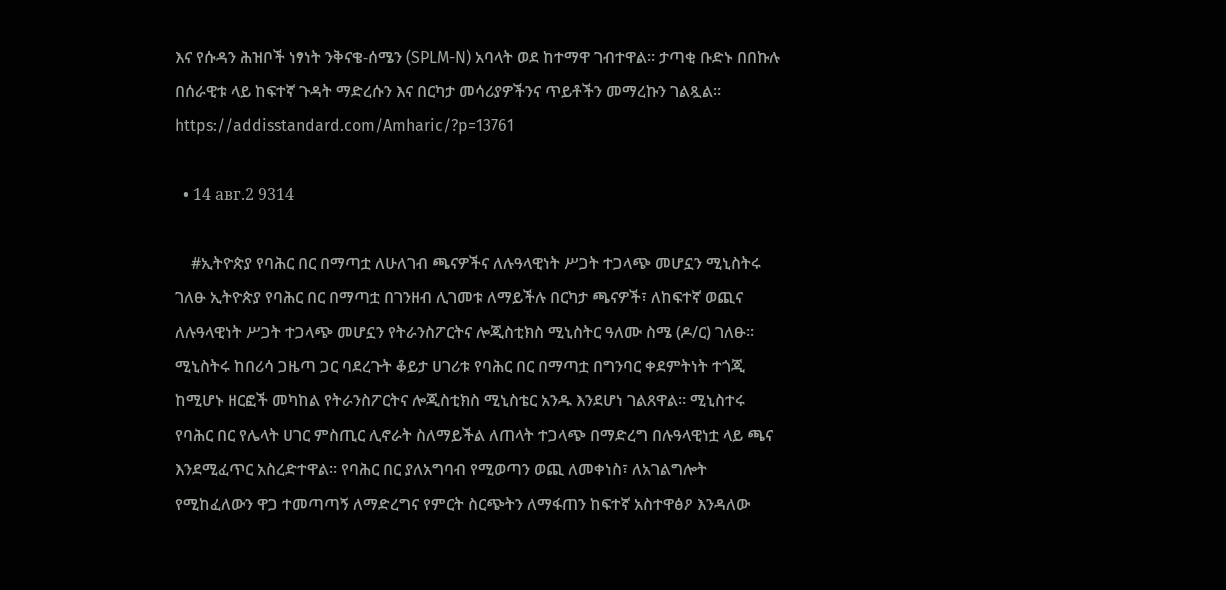እና የሱዳን ሕዝቦች ነፃነት ንቅናቄ-ሰሜን (SPLM-N) አባላት ወደ ከተማዋ ገብተዋል። ታጣቂ ቡድኑ በበኩሉ በሰራዊቱ ላይ ከፍተኛ ጉዳት ማድረሱን እና በርካታ መሳሪያዎችንና ጥይቶችን መማረኩን ገልጿል። https://addisstandard.com/Amharic/?p=13761

  • 14 авг.2 9314

    #ኢትዮጵያ የባሕር በር በማጣቷ ለሁለገብ ጫናዎችና ለሉዓላዊነት ሥጋት ተጋላጭ መሆኗን ሚኒስትሩ ገለፁ ኢትዮጵያ የባሕር በር በማጣቷ በገንዘብ ሊገመቱ ለማይችሉ በርካታ ጫናዎች፣ ለከፍተኛ ወጪና ለሉዓላዊነት ሥጋት ተጋላጭ መሆኗን የትራንስፖርትና ሎጂስቲክስ ሚኒስትር ዓለሙ ስሜ (ዶ/ር) ገለፁ። ሚኒስትሩ ከበሪሳ ጋዜጣ ጋር ባደረጉት ቆይታ ሀገሪቱ የባሕር በር በማጣቷ በግንባር ቀደምትነት ተጎጂ ከሚሆኑ ዘርፎች መካከል የትራንስፖርትና ሎጂስቲክስ ሚኒስቴር አንዱ እንደሆነ ገልጸዋል። ሚኒስተሩ የባሕር በር የሌላት ሀገር ምስጢር ሊኖራት ስለማይችል ለጠላት ተጋላጭ በማድረግ በሉዓላዊነቷ ላይ ጫና እንደሚፈጥር አስረድተዋል። የባሕር በር ያለአግባብ የሚወጣን ወጪ ለመቀነስ፣ ለአገልግሎት የሚከፈለውን ዋጋ ተመጣጣኝ ለማድረግና የምርት ስርጭትን ለማፋጠን ከፍተኛ አስተዋፅዖ እንዳለው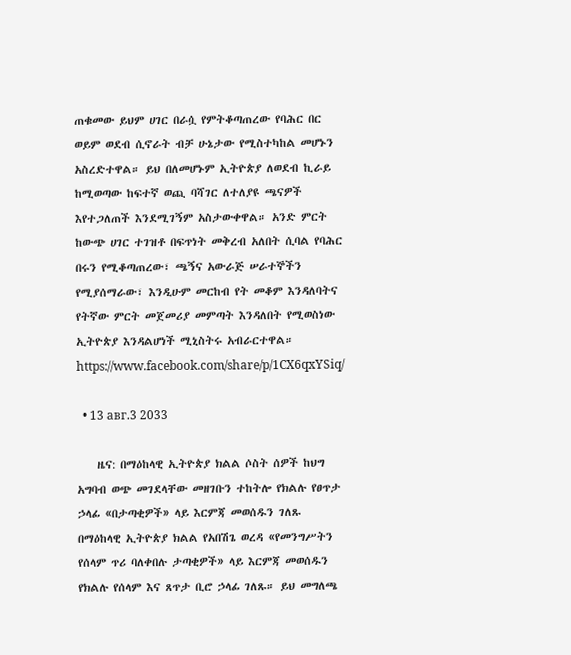ጠቁመው ይህም ሀገር በራሷ የምትቆጣጠረው የባሕር በር ወይም ወደብ ሲኖራት ብቻ ሁኔታው የሚስተካከል መሆኑን አስረድተዋል። ይህ በለመሆኑም ኢትዮጵያ ለወደብ ኪራይ ከሚወጣው ከፍተኛ ወጪ ባሻገር ለተለያዩ ጫናዎች እየተጋለጠች እንደሚገኝም አስታውቀዋል። አንድ ምርት ከውጭ ሀገር ተገዝቶ በፍጥነት መቅረብ አለበት ሲባል የባሕር በሩን የሚቆጣጠረው፣ ጫኝና አውራጅ ሠራተኞችን የሚያሰማራው፣ እንዲሁም መርከብ የት መቆም እንዳለባትና የትኛው ምርት መጀመሪያ መምጣት እንዳለበት የሚወስነው ኢትዮጵያ እንዳልሆነች ሚኒስትሩ አብራርተዋል። https://www.facebook.com/share/p/1CX6qxYSiq/

  • 13 авг.3 2033

    ዜና: በማዕከላዊ ኢትዮጵያ ክልል ሶስት ሰዎች ከህግ አግባብ ወጭ መገደላቸው መዘገቡን ተከትሎ የክልሉ የፀጥታ ኃላፊ «በታጣቂዎች» ላይ እርምጃ መወሰዱን ገለጹ በማዕከላዊ ኢትዮጵያ ክልል የአበሽጌ ወረዳ «የመንግሥትን የሰላም ጥሪ ባለቀበሉ ታጣቂዎች» ላይ እርምጃ መወሰዱን የክልሉ የሰላም እና ጸጥታ ቢሮ ኃላፊ ገለጹ። ይህ መግለጫ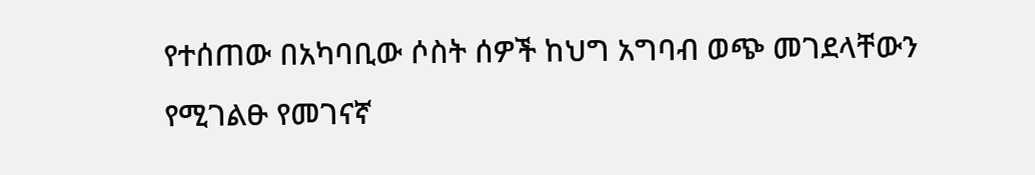የተሰጠው በአካባቢው ሶስት ሰዎች ከህግ አግባብ ወጭ መገደላቸውን የሚገልፁ የመገናኛ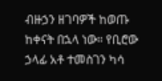ብዙኃን ዘገባዎች ከወጡ ከቀናት በኋላ ነው። የቢሮው ኃላፊ አቶ ተመስገን ካሳ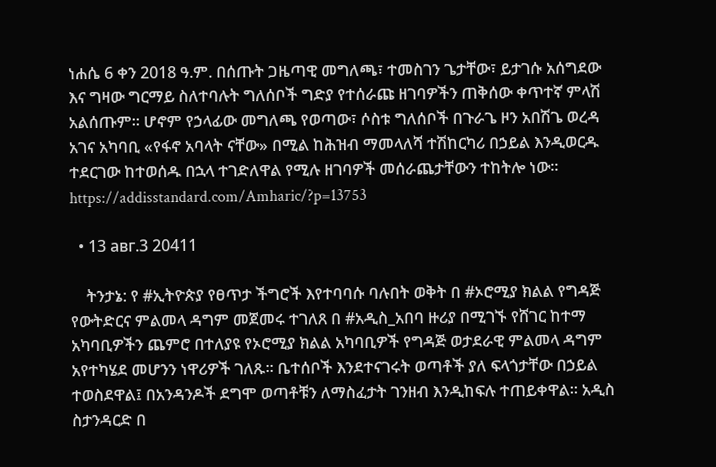ነሐሴ 6 ቀን 2018 ዓ.ም. በሰጡት ጋዜጣዊ መግለጫ፣ ተመስገን ጌታቸው፣ ይታገሱ አሰግደው እና ግዛው ግርማይ ስለተባሉት ግለሰቦች ግድያ የተሰራጩ ዘገባዎችን ጠቅሰው ቀጥተኛ ምላሽ አልሰጡም። ሆኖም የኃላፊው መግለጫ የወጣው፣ ሶስቱ ግለሰቦች በጉራጌ ዞን አበሽጌ ወረዳ አገና አካባቢ «የፋኖ አባላት ናቸው» በሚል ከሕዝብ ማመላለሻ ተሽከርካሪ በኃይል እንዲወርዱ ተደርገው ከተወሰዱ በኋላ ተገድለዋል የሚሉ ዘገባዎች መሰራጨታቸውን ተከትሎ ነው። https://addisstandard.com/Amharic/?p=13753

  • 13 авг.3 20411

    ትንታኔ: የ #ኢትዮጵያ የፀጥታ ችግሮች እየተባባሱ ባሉበት ወቅት በ #ኦሮሚያ ክልል የግዳጅ የውትድርና ምልመላ ዳግም መጀመሩ ተገለጸ በ #አዲስ_አበባ ዙሪያ በሚገኙ የሸገር ከተማ አካባቢዎችን ጨምሮ በተለያዩ የኦሮሚያ ክልል አካባቢዎች የግዳጅ ወታደራዊ ምልመላ ዳግም አየተካሄደ መሆንን ነዋሪዎች ገለጹ። ቤተሰቦች እንደተናገሩት ወጣቶች ያለ ፍላጎታቸው በኃይል ተወስደዋል፤ በአንዳንዶች ደግሞ ወጣቶቹን ለማስፈታት ገንዘብ እንዲከፍሉ ተጠይቀዋል። አዲስ ስታንዳርድ በ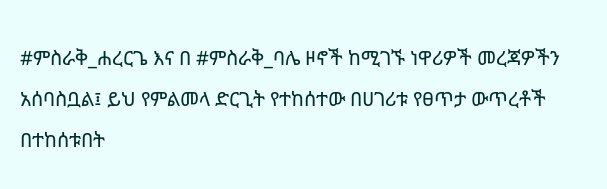#ምስራቅ_ሐረርጌ እና በ #ምስራቅ_ባሌ ዞኖች ከሚገኙ ነዋሪዎች መረጃዎችን አሰባስቧል፤ ይህ የምልመላ ድርጊት የተከሰተው በሀገሪቱ የፀጥታ ውጥረቶች በተከሰቱበት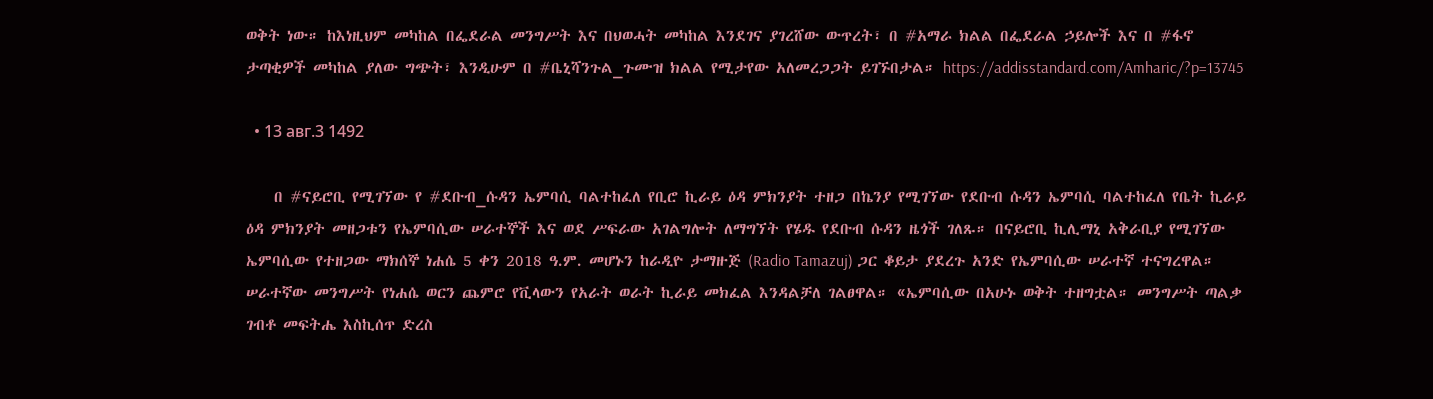ወቅት ነው። ከእነዚህም መካከል በፌደራል መንግሥት እና በህወሓት መካከል እንደገና ያገረሸው ውጥረት፣ በ #አማራ ክልል በፌደራል ኃይሎች እና በ #ፋኖ ታጣቂዎች መካከል ያለው ግጭት፣ እንዲሁም በ #ቤኒሻንጉል_ጉሙዝ ክልል የሚታየው አለመረጋጋት ይገኙበታል። https://addisstandard.com/Amharic/?p=13745

  • 13 авг.3 1492

    በ #ናይሮቢ የሚገኘው የ #ደቡብ_ሱዳን ኤምባሲ ባልተከፈለ የቢሮ ኪራይ ዕዳ ምክንያት ተዘጋ በኬንያ የሚገኘው የደቡብ ሱዳን ኤምባሲ ባልተከፈለ የቤት ኪራይ ዕዳ ምክንያት መዘጋቱን የኤምባሲው ሠራተኞች እና ወደ ሥፍራው አገልግሎት ለማግኘት የሄዱ የደቡብ ሱዳን ዜጎች ገለጹ። በናይሮቢ ኪሊማኒ አቅራቢያ የሚገኘው ኤምባሲው የተዘጋው ማክሰኞ ነሐሴ 5 ቀን 2018 ዓ.ም. መሆኑን ከራዲዮ ታማዙጅ (Radio Tamazuj) ጋር ቆይታ ያደረጉ አንድ የኤምባሲው ሠራተኛ ተናግረዋል። ሠራተኛው መንግሥት የነሐሴ ወርን ጨምሮ የቪላውን የአራት ወራት ኪራይ መክፈል እንዳልቻለ ገልፀዋል። «ኤምባሲው በአሁኑ ወቅት ተዘግቷል። መንግሥት ጣልቃ ገብቶ መፍትሔ እስኪሰጥ ድረስ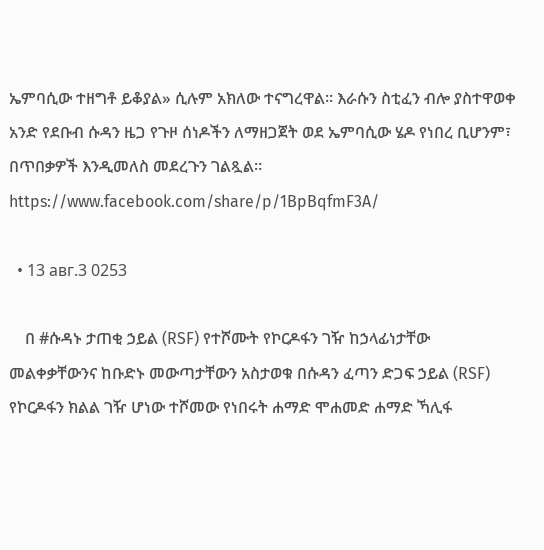ኤምባሲው ተዘግቶ ይቆያል» ሲሉም አክለው ተናግረዋል። እራሱን ስቲፈን ብሎ ያስተዋወቀ አንድ የደቡብ ሱዳን ዜጋ የጉዞ ሰነዶችን ለማዘጋጀት ወደ ኤምባሲው ሄዶ የነበረ ቢሆንም፣ በጥበቃዎች እንዲመለስ መደረጉን ገልጿል። https://www.facebook.com/share/p/1BpBqfmF3A/

  • 13 авг.3 0253

    በ #ሱዳኑ ታጠቂ ኃይል (RSF) የተሾሙት የኮርዶፋን ገዥ ከኃላፊነታቸው መልቀቃቸውንና ከቡድኑ መውጣታቸውን አስታወቁ በሱዳን ፈጣን ድጋፍ ኃይል (RSF) የኮርዶፋን ክልል ገዥ ሆነው ተሾመው የነበሩት ሐማድ ሞሐመድ ሐማድ ኻሊፋ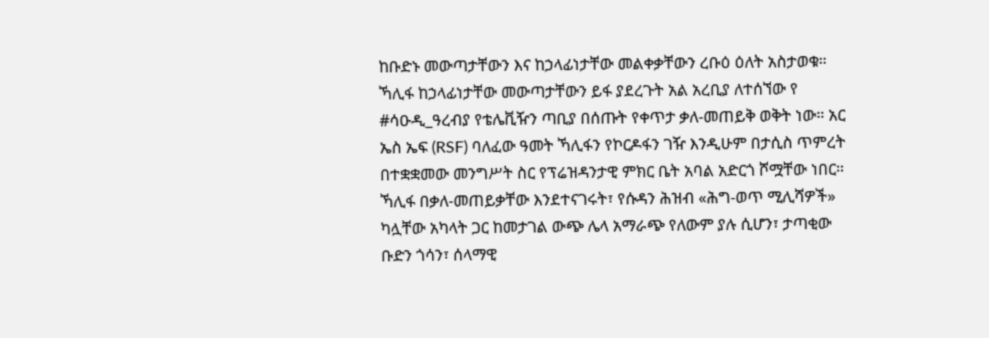ከቡድኑ መውጣታቸውን እና ከኃላፊነታቸው መልቀቃቸውን ረቡዕ ዕለት አስታወቁ። ኻሊፋ ከኃላፊነታቸው መውጣታቸውን ይፋ ያደረጉት አል አረቢያ ለተሰኘው የ #ሳዑዲ_ዓረብያ የቴሌቪዥን ጣቢያ በሰጡት የቀጥታ ቃለ-መጠይቅ ወቅት ነው። አር ኤስ ኤፍ (RSF) ባለፈው ዓመት ኻሊፋን የኮርዶፋን ገዥ እንዲሁም በታሲስ ጥምረት በተቋቋመው መንግሥት ስር የፕሬዝዳንታዊ ምክር ቤት አባል አድርጎ ሾሟቸው ነበር። ኻሊፋ በቃለ-መጠይቃቸው እንደተናገሩት፣ የሱዳን ሕዝብ «ሕግ-ወጥ ሚሊሻዎች» ካሏቸው አካላት ጋር ከመታገል ውጭ ሌላ አማራጭ የለውም ያሉ ሲሆን፣ ታጣቂው ቡድን ጎሳን፣ ሰላማዊ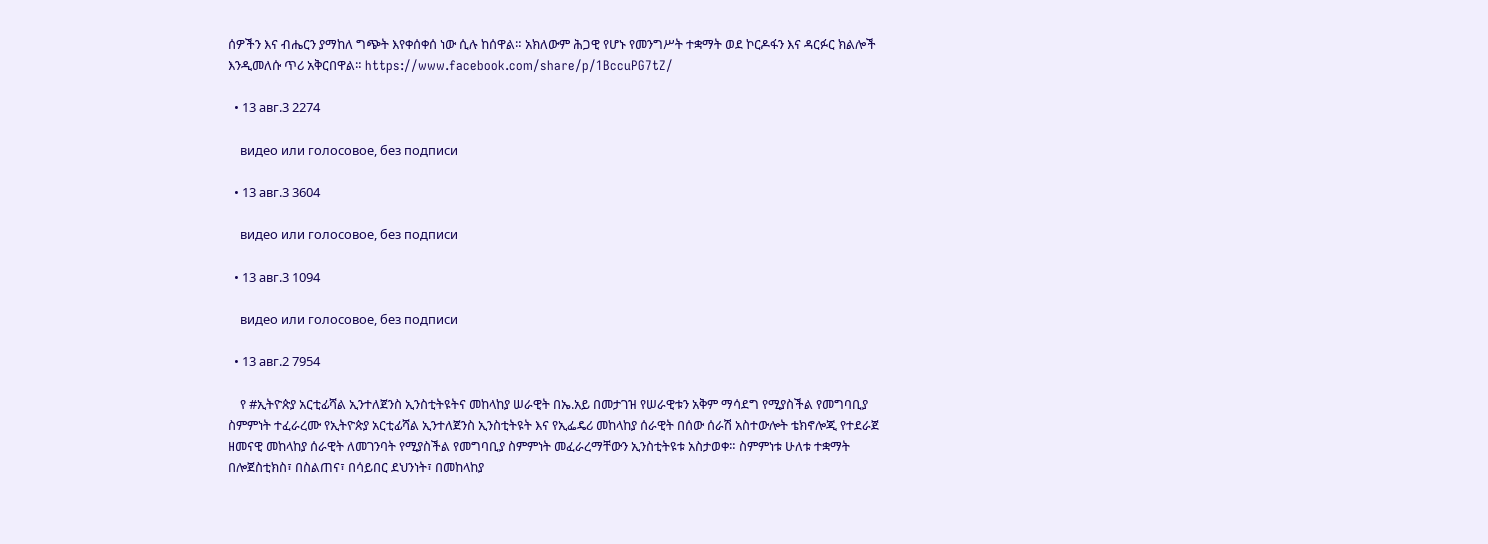ሰዎችን እና ብሔርን ያማከለ ግጭት እየቀሰቀሰ ነው ሲሉ ከሰዋል። አክለውም ሕጋዊ የሆኑ የመንግሥት ተቋማት ወደ ኮርዶፋን እና ዳርፉር ክልሎች እንዲመለሱ ጥሪ አቅርበዋል። https://www.facebook.com/share/p/1BccuPG7tZ/

  • 13 авг.3 2274

    видео или голосовое, без подписи

  • 13 авг.3 3604

    видео или голосовое, без подписи

  • 13 авг.3 1094

    видео или голосовое, без подписи

  • 13 авг.2 7954

    የ #ኢትዮጵያ አርቲፊሻል ኢንተለጀንስ ኢንስቲትዩትና መከላከያ ሠራዊት በኤ.አይ በመታገዝ የሠራዊቱን አቅም ማሳደግ የሚያስችል የመግባቢያ ስምምነት ተፈራረሙ የኢትዮጵያ አርቲፊሻል ኢንተለጀንስ ኢንስቲትዩት እና የኢፌዴሪ መከላከያ ሰራዊት በሰው ሰራሽ አስተውሎት ቴክኖሎጂ የተደራጀ ዘመናዊ መከላከያ ሰራዊት ለመገንባት የሚያስችል የመግባቢያ ስምምነት መፈራረማቸውን ኢንስቲትዩቱ አስታወቀ። ስምምነቱ ሁለቱ ተቋማት በሎጀስቲክስ፣ በስልጠና፣ በሳይበር ደህንነት፣ በመከላከያ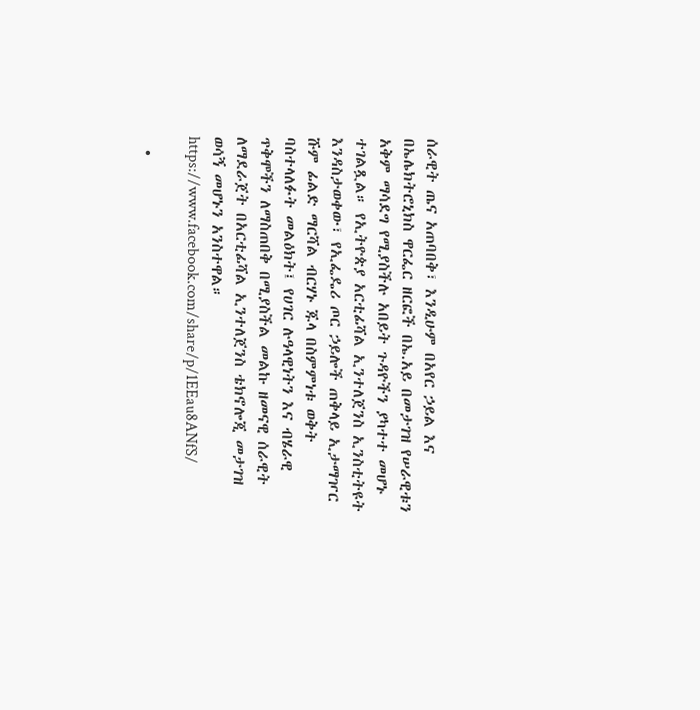ሰራዊት ጤና አጠባበቅ፣ እንዲሁም በአየር ኃይል እና በኤሌክትሮኒክስ ዋርፌር ዘርፎች በኤ.አይ በመታገዝ የሠራዊቱን አቅም ማሳደግ የሚያስችሉ አበይት ጉዳዮችን ያካተተ መሆኑ ተገልጿል። የኢትዮጵያ አርቲፊሻል ኢንተለጀንስ ኢንስቲትዩት እንዳስታወቀው፣ የኢፌዴሪ ጦር ኃይሎች ጠቅላይ ኢታማዦር ሹም ፊልድ ማርሻል ብርሃኑ ጁላ በስምምነቱ ወቅት ባስተላለፉት መልዕክት፤ የሀገር ሉዓላዊነትን እና ብሄራዊ ጥቅሞችን ለማስጠበቅ በሚያስችል መልኩ ዘመናዊ ሰራዊት ለማደራጀት በአርቲፊሻል ኢንተለጀንስ ቴክኖሎጂ መታገዝ ወሳኝ መሆኑን አንስተዋል። https://www.facebook.com/share/p/1EEau8ANfS/

  •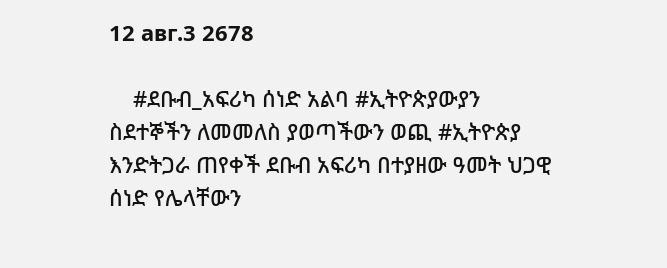12 авг.3 2678

    #ደቡብ_አፍሪካ ሰነድ አልባ #ኢትዮጵያውያን ስደተኞችን ለመመለስ ያወጣችውን ወጪ #ኢትዮጵያ እንድትጋራ ጠየቀች ደቡብ አፍሪካ በተያዘው ዓመት ህጋዊ ሰነድ የሌላቸውን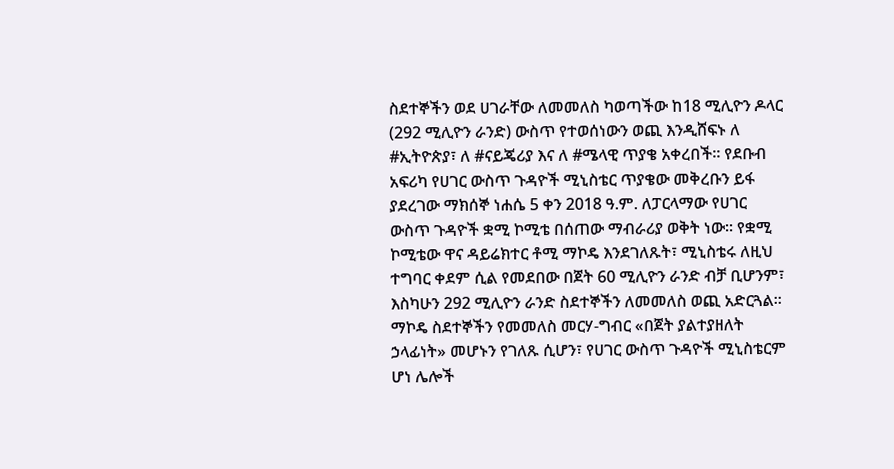ስደተኞችን ወደ ሀገራቸው ለመመለስ ካወጣችው ከ18 ሚሊዮን ዶላር (292 ሚሊዮን ራንድ) ውስጥ የተወሰነውን ወጪ እንዲሸፍኑ ለ #ኢትዮጵያ፣ ለ #ናይጄሪያ እና ለ #ሜላዊ ጥያቄ አቀረበች። የደቡብ አፍሪካ የሀገር ውስጥ ጉዳዮች ሚኒስቴር ጥያቄው መቅረቡን ይፋ ያደረገው ማክሰኞ ነሐሴ 5 ቀን 2018 ዓ.ም. ለፓርላማው የሀገር ውስጥ ጉዳዮች ቋሚ ኮሚቴ በሰጠው ማብራሪያ ወቅት ነው። የቋሚ ኮሚቴው ዋና ዳይሬክተር ቶሚ ማኮዴ እንደገለጹት፣ ሚኒስቴሩ ለዚህ ተግባር ቀደም ሲል የመደበው በጀት 60 ሚሊዮን ራንድ ብቻ ቢሆንም፣ እስካሁን 292 ሚሊዮን ራንድ ስደተኞችን ለመመለስ ወጪ አድርጓል። ማኮዴ ስደተኞችን የመመለስ መርሃ-ግብር «በጀት ያልተያዘለት ኃላፊነት» መሆኑን የገለጹ ሲሆን፣ የሀገር ውስጥ ጉዳዮች ሚኒስቴርም ሆነ ሌሎች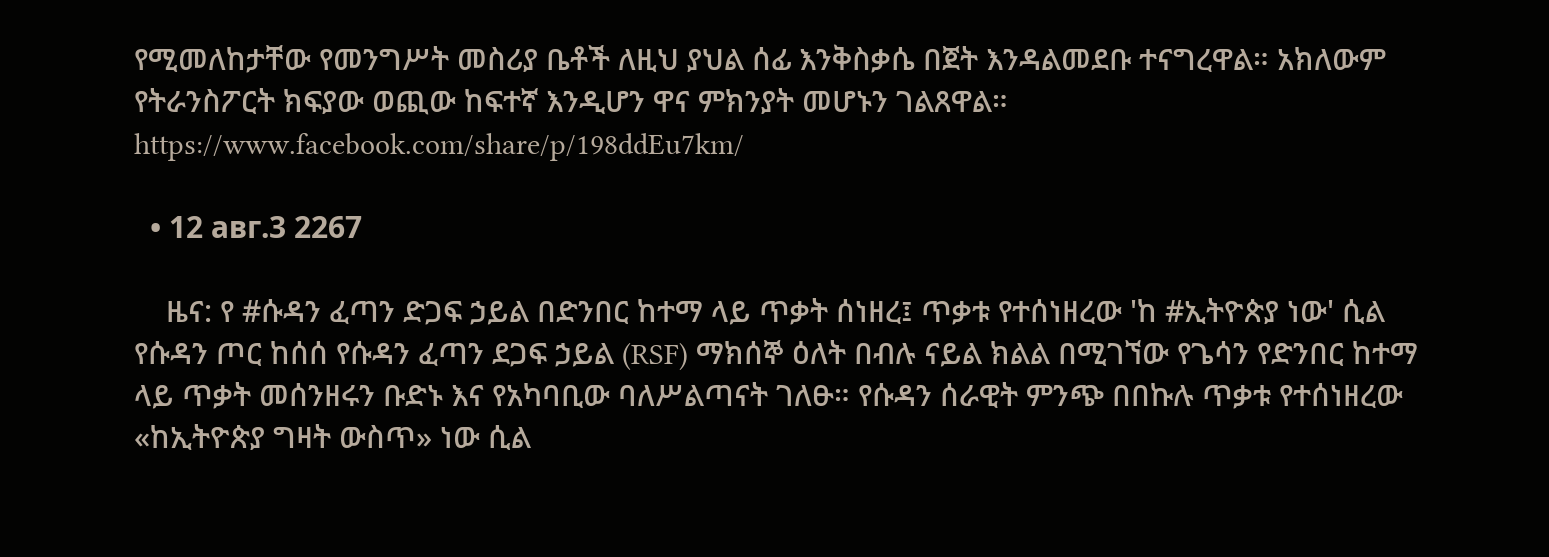የሚመለከታቸው የመንግሥት መስሪያ ቤቶች ለዚህ ያህል ሰፊ እንቅስቃሴ በጀት እንዳልመደቡ ተናግረዋል። አክለውም የትራንስፖርት ክፍያው ወጪው ከፍተኛ እንዲሆን ዋና ምክንያት መሆኑን ገልጸዋል። https://www.facebook.com/share/p/198ddEu7km/

  • 12 авг.3 2267

    ዜና: የ #ሱዳን ፈጣን ድጋፍ ኃይል በድንበር ከተማ ላይ ጥቃት ሰነዘረ፤ ጥቃቱ የተሰነዘረው 'ከ #ኢትዮጵያ ነው' ሲል የሱዳን ጦር ከሰሰ የሱዳን ፈጣን ደጋፍ ኃይል (RSF) ማክሰኞ ዕለት በብሉ ናይል ክልል በሚገኘው የጌሳን የድንበር ከተማ ላይ ጥቃት መሰንዘሩን ቡድኑ እና የአካባቢው ባለሥልጣናት ገለፁ። የሱዳን ሰራዊት ምንጭ በበኩሉ ጥቃቱ የተሰነዘረው «ከኢትዮጵያ ግዛት ውስጥ» ነው ሲል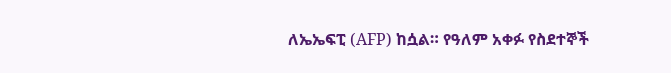ለኤኤፍፒ (AFP) ከሷል። የዓለም አቀፉ የስደተኞች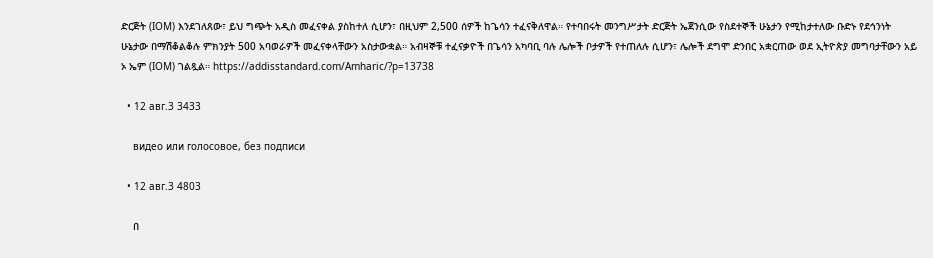ድርጅት (IOM) እንደገለጸው፣ ይህ ግጭት አዲስ መፈናቀል ያስከተለ ሲሆን፣ በዚህም 2,500 ሰዎች ከጌሳን ተፈናቅለዋል። የተባበሩት መንግሥታት ድርጅት ኤጀንሲው የስደተኞች ሁኔታን የሚከታተለው ቡድኑ የደኅንነት ሁኔታው በማሽቆልቆሉ ምክንያት 500 አባወራዎች መፈናቀላቸውን አስታውቋል። አብዛኞቹ ተፈናቃዮች በጌሳን አካባቢ ባሉ ሌሎች ቦታዎች የተጠለሉ ሲሆን፣ ሌሎች ደግሞ ድንበር አቋርጠው ወደ ኢትዮጵያ መግባታቸውን አይ ኦ ኤም (IOM) ገልጿል። https://addisstandard.com/Amharic/?p=13738

  • 12 авг.3 3433

    видео или голосовое, без подписи

  • 12 авг.3 4803

    በ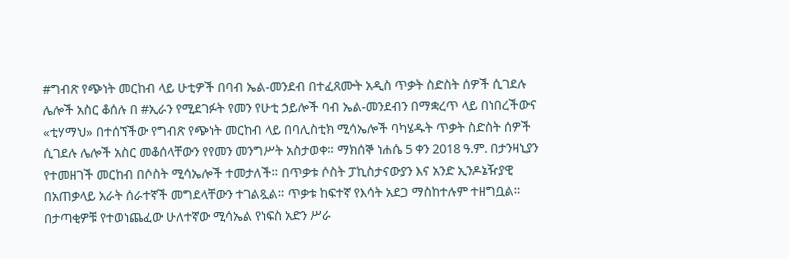#ግብጽ የጭነት መርከብ ላይ ሁቲዎች በባብ ኤል-መንደብ በተፈጸሙት አዲስ ጥቃት ስድስት ሰዎች ሲገደሉ ሌሎች አስር ቆሰሉ በ #ኢራን የሚደገፉት የመን የሁቲ ኃይሎች ባብ ኤል-መንደብን በማቋረጥ ላይ በነበረችውና «ቲሃማህ» በተሰኘችው የግብጽ የጭነት መርከብ ላይ በባሊስቲክ ሚሳኤሎች ባካሄዱት ጥቃት ስድስት ሰዎች ሲገደሉ ሌሎች አስር መቆሰላቸውን የየመን መንግሥት አስታወቀ። ማክሰኞ ነሐሴ 5 ቀን 2018 ዓ.ም. በታንዛኒያን የተመዘገች መርከብ በሶስት ሚሳኤሎች ተመታለች። በጥቃቱ ሶስት ፓኪስታናውያን እና አንድ ኢንዶኔዥያዊ በአጠቃላይ አራት ሰራተኛች መግደላቸውን ተገልጿል። ጥቃቱ ከፍተኛ የእሳት አደጋ ማስከተሉም ተዘግቧል። በታጣቂዎቹ የተወነጨፈው ሁለተኛው ሚሳኤል የነፍስ አድን ሥራ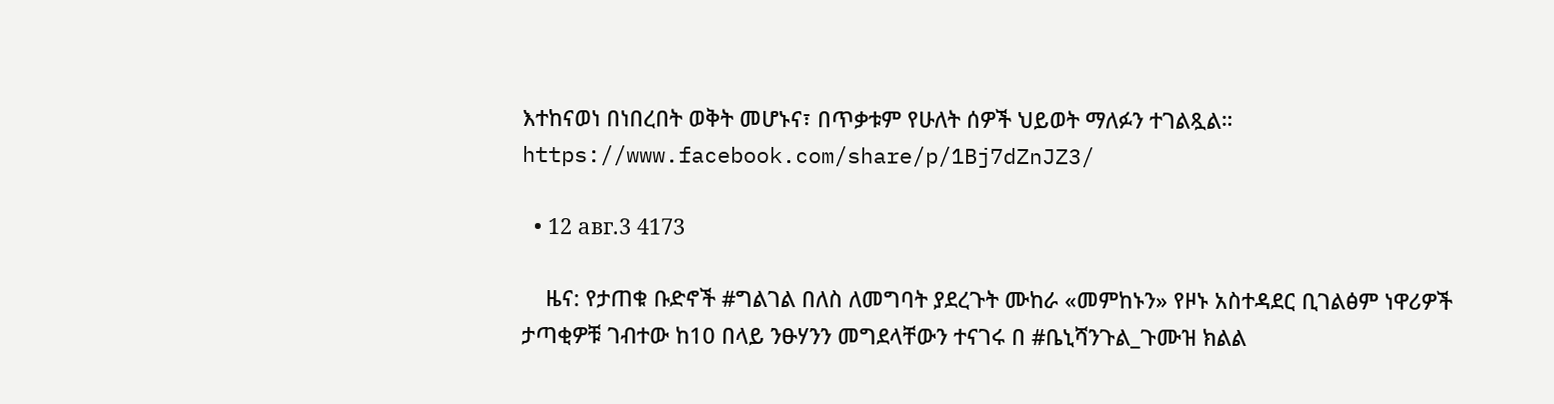እተከናወነ በነበረበት ወቅት መሆኑና፣ በጥቃቱም የሁለት ሰዎች ህይወት ማለፉን ተገልጿል። https://www.facebook.com/share/p/1Bj7dZnJZ3/

  • 12 авг.3 4173

    ዜና: የታጠቁ ቡድኖች #ግልገል በለስ ለመግባት ያደረጉት ሙከራ «መምከኑን» የዞኑ አስተዳደር ቢገልፅም ነዋሪዎች ታጣቂዎቹ ገብተው ከ10 በላይ ንፁሃንን መግደላቸውን ተናገሩ በ #ቤኒሻንጉል_ጉሙዝ ክልል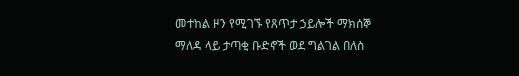መተከል ዞን የሚገኙ የጸጥታ ኃይሎች ማክሰኞ ማለዳ ላይ ታጣቂ ቡድኖች ወደ ግልገል በለስ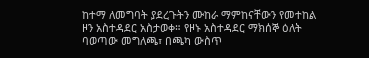ከተማ ለመግባት ያደረጉትን ሙከራ ማምከናቸውን የመተከል ዞን አስተዳደር አስታወቀ። የዞኑ አስተዳደር ማክሰኞ ዕለት ባወጣው መግለጫ፣ በጫካ ውስጥ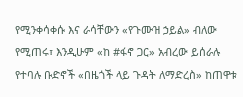የሚንቀሳቀሱ እና ራሳቸውን «የጉሙዝ ኃይል» ብለው የሚጠሩ፣ እንዲሁም «ከ #ፋኖ ጋር» አብረው ይሰራሉ የተባሉ ቡድኖች «በዜጎች ላይ ጉዳት ለማድረስ» ከጠዋቱ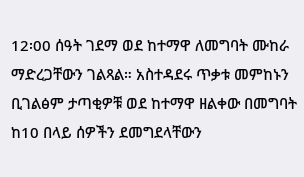12፡00 ሰዓት ገደማ ወደ ከተማዋ ለመግባት ሙከራ ማድረጋቸውን ገልጻል። አስተዳደሩ ጥቃቱ መምከኑን ቢገልፅም ታጣቂዎቹ ወደ ከተማዋ ዘልቀው በመግባት ከ10 በላይ ሰዎችን ደመግደላቸውን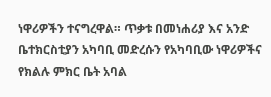ነዋሪዎችን ተናግረዋል። ጥቃቱ በመነሐሪያ እና አንድ ቤተክርስቲያን አካባቢ መድረሱን የአካባቢው ነዋሪዎችና የክልሉ ምክር ቤት አባል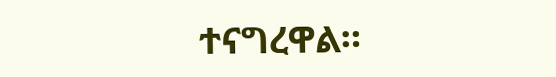ተናግረዋል።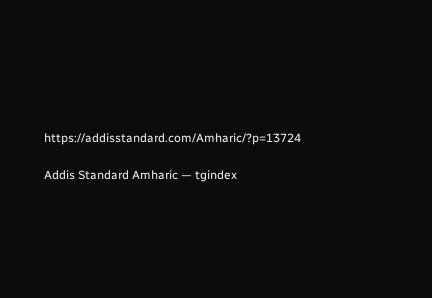https://addisstandard.com/Amharic/?p=13724

Addis Standard Amharic — tgindex